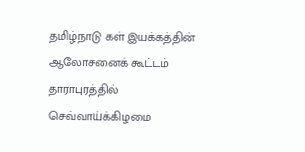தமிழ்நாடு கள் இயக்கத்தின் ஆலோசனைக் கூட்டம் தாராபுரத்தில் செவ்வாய்க்கிழமை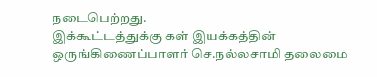நடைபெற்றது.
இக்கூட்டத்துக்கு கள் இயக்கத்தின் ஒருங்கிணைப்பாளர் செ.நல்லசாமி தலைமை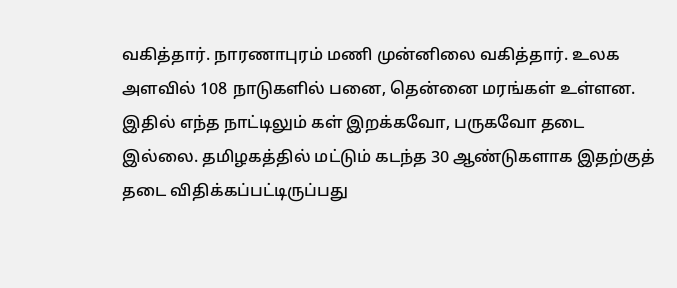வகித்தார். நாரணாபுரம் மணி முன்னிலை வகித்தார். உலக அளவில் 108 நாடுகளில் பனை, தென்னை மரங்கள் உள்ளன. இதில் எந்த நாட்டிலும் கள் இறக்கவோ, பருகவோ தடை இல்லை. தமிழகத்தில் மட்டும் கடந்த 30 ஆண்டுகளாக இதற்குத் தடை விதிக்கப்பட்டிருப்பது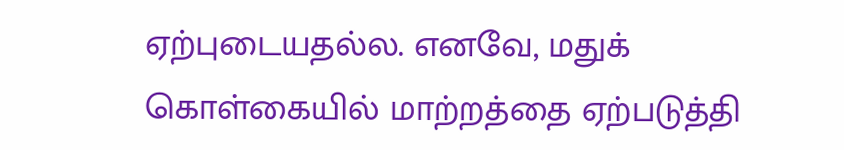ஏற்புடையதல்ல. எனவே, மதுக் கொள்கையில் மாற்றத்தை ஏற்படுத்தி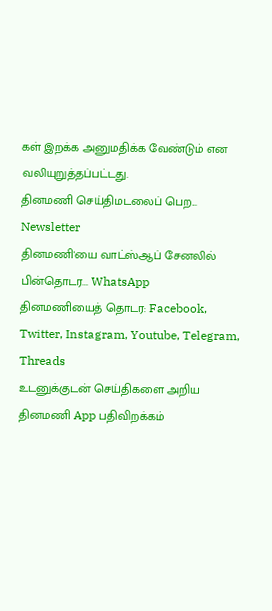கள் இறக்க அனுமதிக்க வேண்டும் என வலியுறுத்தப்பட்டது.
தினமணி செய்திமடலைப் பெற... Newsletter
தினமணி'யை வாட்ஸ்ஆப் சேனலில் பின்தொடர... WhatsApp
தினமணியைத் தொடர: Facebook, Twitter, Instagram, Youtube, Telegram, Threads
உடனுக்குடன் செய்திகளை அறிய தினமணி App பதிவிறக்கம்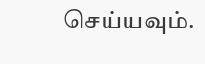செய்யவும்.